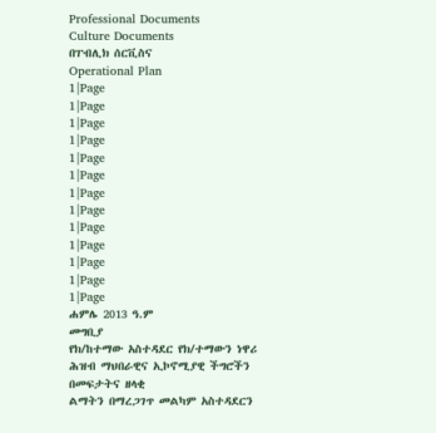Professional Documents
Culture Documents
በፐብሊክ ሰርቪስና
Operational Plan
1|Page
1|Page
1|Page
1|Page
1|Page
1|Page
1|Page
1|Page
1|Page
1|Page
1|Page
1|Page
1|Page
ሐምሌ 2013 ዓ.ም
መግቢያ
የክ/ከተማው አስተዳደር የክ/ተማውን ነዋሪ ሕዝብ ማህበራዊና ኢኮኖሚያዊ ችግሮችን በመፍታትና ዘላቂ
ልማትን በማረጋገጥ መልካም አስተዳደርን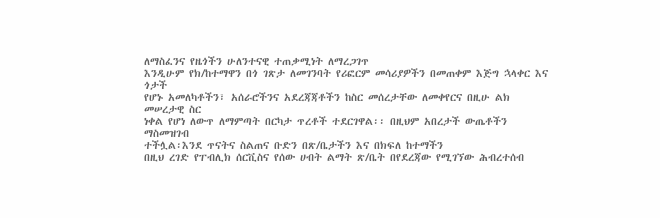ለማስፈንና የዜጎችን ሁለንተናዊ ተጠቃሚነት ለማረጋገጥ
እንዲሁም የክ/ከተማዋን በጎ ገጽታ ለመገንባት የሪፎርም መሳሪያዎችን በመጠቀም እጅግ ኋላቀር እና ጎታች
የሆኑ አመለካቶችን፣ አሰራሮችንና አደረጃጃቶችን ከስር መሰረታቸው ለመቀየርና በዚሁ ልክ መሠረታዊ ስር
ነቀል የሆነ ለውጥ ለማምጣት በርካታ ጥረቶች ተደርገዋል፡፡ በዚህም አበረታች ውጤቶችን ማስመዝገብ
ተችሏል፡እንደ ጥናትና ስልጠና ቡድን በጽ/ቤታችን እና በክፍለ ከተማችን
በዚህ ረገድ የፐብሊክ ሰርቪስና የሰው ሀብት ልማት ጽ/ቤት በየደረጃው የሚገኘው ሕብረተሰብ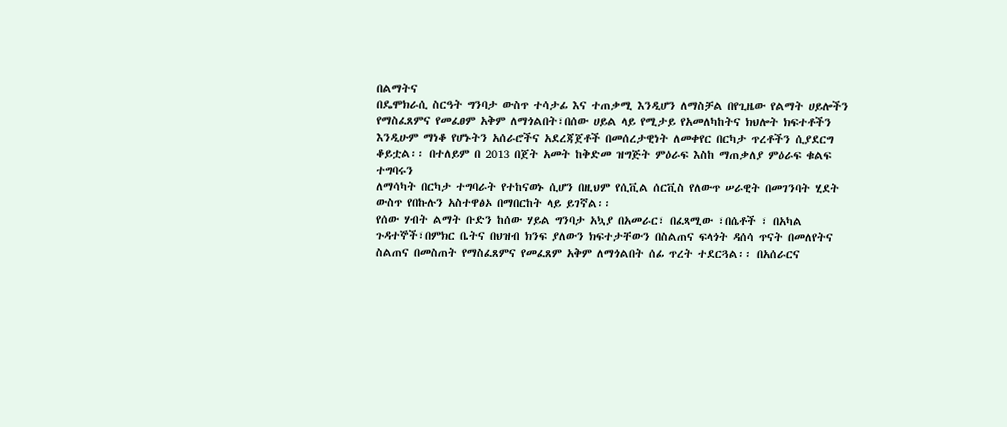በልማትና
በዴሞክራሲ ስርዓት ግንባታ ውስጥ ተሳታፊ እና ተጠቃሚ እንዲሆን ለማስቻል በየጊዜው የልማት ሀይሎችን
የማስፈጸምና የመፈፀም አቅም ለማጎልበት፣በሰው ሀይል ላይ የሚታይ የአመለካከትና ክህሎት ክፍተቶችን
እንዲሁም ማነቆ የሆኑትን አሰራሮችና አደረጃጀቶች በመሰረታዊነት ለመቀየር በርካታ ጥረቶችን ሲያደርግ
ቆይቷል፡፡ በተለይም በ 2013 በጀት አመት ከቅድመ ዝግጅት ምዕራፍ እስከ ማጠቃለያ ምዕራፍ ቁልፍ ተግባሩን
ለማሳካት በርካታ ተግባራት የተከናወኑ ሲሆን በዚህም የሲቪል ሰርቪስ የለውጥ ሠራዊት በመገንባት ሂደት
ውስጥ የበኩሉን አስተዋፅኦ በማበርከት ላይ ይገኛል፡፡
የሰው ሃብት ልማት ቡድን ከሰው ሃይል ግንባታ አኳያ በአመራር፣ በፈጻሚው ፣በሴቶች ፣ በአካል
ጉዳተኞች፣በምክር ቤትና በህዝብ ክንፍ ያለውን ክፍተታቸውን በስልጠና ፍላጎት ዳሰሳ ጥናት በመለየትና
ስልጠና በመስጠት የማስፈጸምና የመፈጸም አቅም ለማጎልበት ሰፊ ጥረት ተደርጓል፡፡ በአሰራርና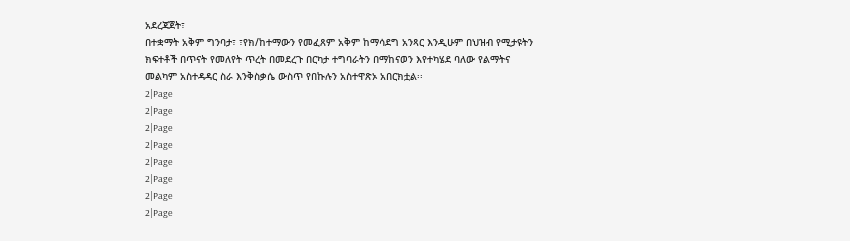አደረጃጀት፣
በተቋማት አቅም ግንባታ፣ ፣የክ/ከተማውን የመፈጸም አቅም ከማሳደግ አንጻር እንዲሁም በህዝብ የሚታዩትን
ክፍተቶች በጥናት የመለየት ጥረት በመደረጉ በርካታ ተግባራትን በማከናወን እየተካሄደ ባለው የልማትና
መልካም አስተዳዳር ስራ እንቅስቃሴ ውስጥ የበኩሉን አስተዋጽኦ አበርክቷል፡፡
2|Page
2|Page
2|Page
2|Page
2|Page
2|Page
2|Page
2|Page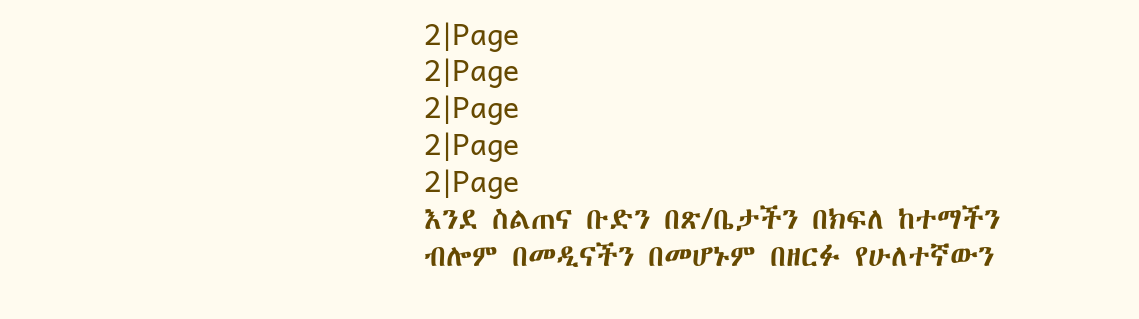2|Page
2|Page
2|Page
2|Page
2|Page
እንደ ስልጠና ቡድን በጽ/ቤታችን በክፍለ ከተማችን ብሎም በመዲናችን በመሆኑም በዘርፉ የሁለተኛውን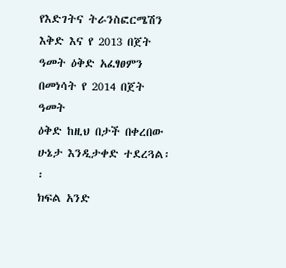የእድገትና ትራንስፎርሜሽን እቅድ እና የ 2013 በጀት ዓመት ዕቅድ አፈፃፀምን በመነሳት የ 2014 በጀት ዓመት
ዕቅድ ከዚህ በታች በቀረበው ሁኔታ እንዲታቀድ ተደረጓል፡፡
ክፍል አንድ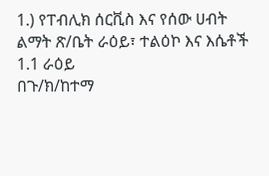1.) የፐብሊክ ሰርቪስ እና የሰው ሀብት ልማት ጽ/ቤት ራዕይ፣ ተልዕኮ እና እሴቶች
1.1 ራዕይ
በጉ/ክ/ከተማ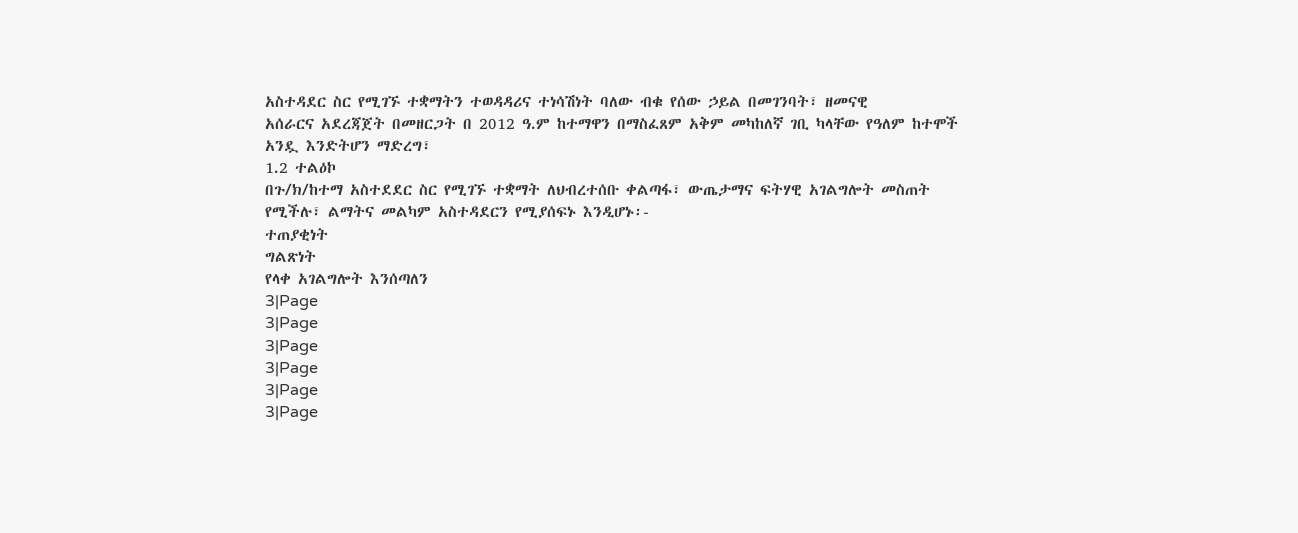አስተዳደር ስር የሚገኙ ተቋማትን ተወዳዳሪና ተነሳሽነት ባለው ብቁ የሰው ኃይል በመገንባት፣ ዘመናዊ
አሰራርና አደረጃጀት በመዘርጋት በ 2012 ዓ.ም ከተማዋን በማስፈጸም አቅም መካከለኛ ገቢ ካላቸው የዓለም ከተሞች
አንዷ እንድትሆን ማድረግ፣
1.2 ተልዕኮ
በጉ/ክ/ከተማ አስተደደር ስር የሚገኙ ተቋማት ለህብረተሰቡ ቀልጣፋ፣ ውጤታማና ፍትሃዊ አገልግሎት መስጠት
የሚችሉ፣ ልማትና መልካም አስተዳደርን የሚያሰፍኑ እንዲሆኑ፡-
ተጠያቂነት
ግልጽነት
የላቀ አገልግሎት እንሰጣለን
3|Page
3|Page
3|Page
3|Page
3|Page
3|Page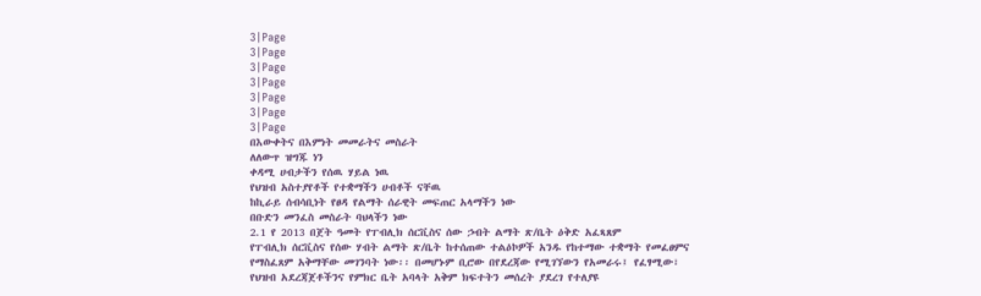3|Page
3|Page
3|Page
3|Page
3|Page
3|Page
3|Page
በእውቀትና በእምነት መመራትና መስራት
ለለውጥ ዝግጁ ነን
ቀዳሚ ሀብታችን የሰዉ ሃይል ነዉ
የህዝብ አስተያየቶች የተቋማችን ሀብቶች ናቸዉ
ከኪራይ ሰብሳቢነት የፀዳ የልማት ሰራዊት መፍጠር አላማችን ነው
በቡድን መንፈስ መስራት ባህላችን ነው
2.1 የ 2013 በጀት ዓመት የፐብሊክ ሰርቪስና ሰው ኃብት ልማት ጽ/ቤት ዕቅድ አፈጻጸም
የፐብሊክ ሰርቪስና የሰው ሃብት ልማት ጽ/ቤት ከተሰጠው ተልዕኮዎች አንዱ የከተማው ተቋማት የመፈፀምና
የማስፈጸም አቅማቸው መገንባት ነው፡፡ በመሆኑም ቢሮው በየደረጃው የሚገኘውን የአመራሩ፤ የፈፃሚው፣
የህዝብ አደረጃጀቶችንና የምክር ቤት አባላት አቅም ክፍተትን መሰረት ያደረገ የተለያዩ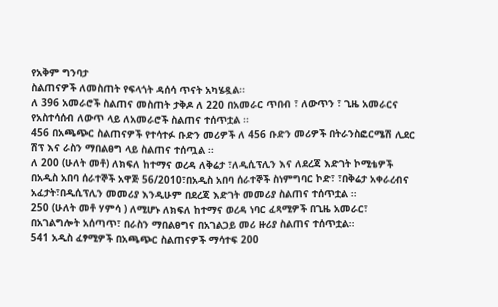የአቅም ግንባታ
ስልጠናዎች ለመስጠት የፍላጎት ዳሰሳ ጥናት አካሄዷል፡፡
ለ 396 አመራሮች ስልጠና መስጠት ታቅዶ ለ 220 በአመራር ጥበብ ፣ ለውጥን ፣ ጊዜ አመራርና
የአስተሳሰብ ለውጥ ላይ ለአመራሮች ስልጠና ተሰጥቷል ፡፡
456 በአጫጭር ስልጠናዎች የተሳተፉ ቡድን መሪዎች ለ 456 ቡድን መሪዎች በትራንስፎርሜሽ ሊደር
ሽፕ እና ራስን ማበልፀግ ላይ ስልጠና ተሰጧል ፡፡
ለ 200 (ሁለት መቶ) ለክፍለ ከተማና ወረዳ ለቅሬታ ፣ለዲሲፕሊን እና ለደረጃ እድገት ኮሚቴዎች
በአዲስ አበባ ሰራተኞች አዋጅ 56/2010፣በአዲስ አበባ ሰራተኞች ስነምግባር ኮድ፣ ፣በቅሬታ አቀራረብና
አፈታት፣በዲሲፕሊን መመሪያ እንዲሁም በደረጃ እድገት መመሪያ ስልጠና ተሰጥቷል ፡፡
250 (ሁለት መቶ ሃምሳ ) ለሚሆኑ ለክፍለ ከተማና ወረዳ ነባር ፈጻሚዎች በጊዜ አመራር፣
በአገልግሎት አሰጣጥ፣ በራስን ማበልፀግና በአገልጋይ መሪ ዙሪያ ስልጠና ተሰጥቷል፡፡
541 አዲስ ፈፃሚዎች በአጫጭር ስልጠናዎች ማሳተፍ 200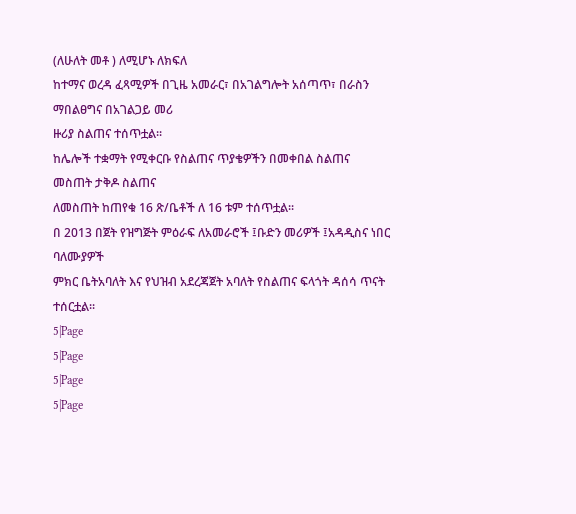(ለሁለት መቶ ) ለሚሆኑ ለክፍለ
ከተማና ወረዳ ፈጻሚዎች በጊዜ አመራር፣ በአገልግሎት አሰጣጥ፣ በራስን ማበልፀግና በአገልጋይ መሪ
ዙሪያ ስልጠና ተሰጥቷል፡፡
ከሌሎች ተቋማት የሚቀርቡ የስልጠና ጥያቄዎችን በመቀበል ስልጠና መስጠት ታቅዶ ስልጠና
ለመስጠት ከጠየቁ 16 ጽ/ቤቶች ለ 16 ቱም ተሰጥቷል፡፡
በ 2013 በጀት የዝግጅት ምዕራፍ ለአመራሮች ፤ቡድን መሪዎች ፤አዳዲስና ነበር ባለሙያዎች
ምክር ቤትአባለት እና የህዝብ አደረጃጀት አባለት የስልጠና ፍላጎት ዳሰሳ ጥናት ተሰርቷል፡፡
5|Page
5|Page
5|Page
5|Page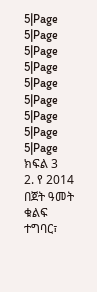5|Page
5|Page
5|Page
5|Page
5|Page
5|Page
5|Page
5|Page
5|Page
ክፍል 3
2. የ 2014 በጀት ዓመት ቁልፍ ተግባር፣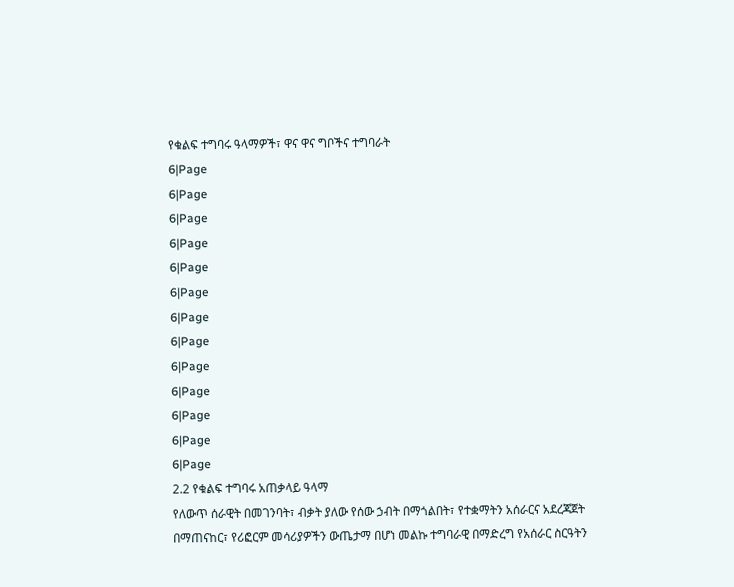የቁልፍ ተግባሩ ዓላማዎች፣ ዋና ዋና ግቦችና ተግባራት
6|Page
6|Page
6|Page
6|Page
6|Page
6|Page
6|Page
6|Page
6|Page
6|Page
6|Page
6|Page
6|Page
2.2 የቁልፍ ተግባሩ አጠቃላይ ዓላማ
የለውጥ ሰራዊት በመገንባት፣ ብቃት ያለው የሰው ኃብት በማጎልበት፣ የተቋማትን አሰራርና አደረጃጀት
በማጠናከር፣ የሪፎርም መሳሪያዎችን ውጤታማ በሆነ መልኩ ተግባራዊ በማድረግ የአሰራር ስርዓትን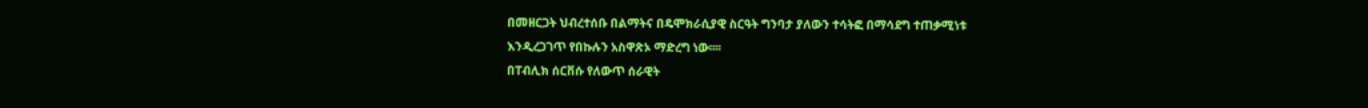በመዘርጋት ህብረተሰቡ በልማትና በዴሞክራሲያዊ ስርዓት ግንባታ ያለውን ተሳትፎ በማሳደግ ተጠቃሚነቱ
እንዲረጋገጥ የበኩሉን አስዋጽኦ ማድረግ ነው፡፡፡፡
በፐብሊክ ሰርቨሱ የለውጥ ሰራዊት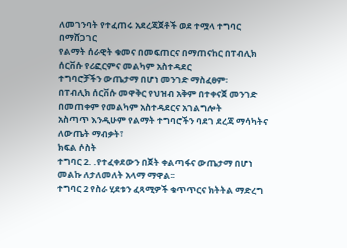ለመገንባት የተፈጠሩ አደረጃጀቶች ወደ ተሟላ ተግባር በማሸጋገር
የልማት ሰራዊት ቁመና በመፍጠርና በማጠናከር በፐብሊክ ሰርቨሱ የሪፎርምና መልካም አስተዳደር
ተግባሮቻችን ውጤታማ በሆነ መንገድ ማስፈፀም፡
በፐብሊክ ሰርቨሱ መዋቅር የህዝብ አቅም በተቀናጀ መንገድ በመጠቀም የመልካም አስተዳደርና አገልግሎት
አስጣጥ እንዲሁም የልማት ተግባሮችን ባደገ ደረጃ ማሳካትና ለውጤት ማብቃት፣
ክፍል ሶስት
ተግባር 2. .የተፈቀደውን በጀት ቀልጣፋና ውጤታማ በሆነ መልኩ ለታለመለት አላማ ማዋል፡፡
ተግባር 2 የስራ ሂደቱን ፈጻሚዎች ቁጥጥርና ክትትል ማድረግ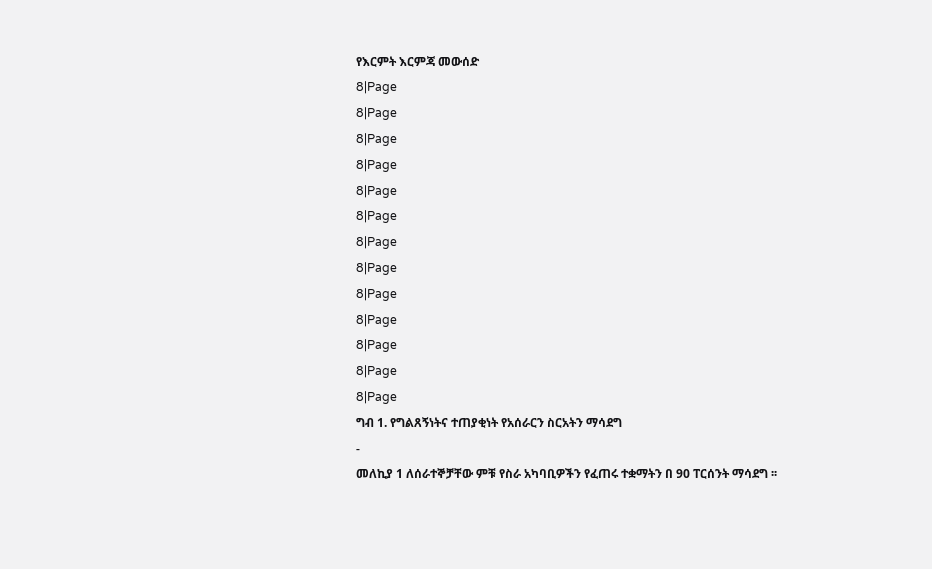የእርምት እርምጃ መውሰድ
8|Page
8|Page
8|Page
8|Page
8|Page
8|Page
8|Page
8|Page
8|Page
8|Page
8|Page
8|Page
8|Page
ግብ 1. የግልጸኝነትና ተጠያቂነት የአሰራርን ስርአትን ማሳደግ
-
መለኪያ 1 ለሰራተኞቻቸው ምቹ የስራ አካባቢዎችን የፈጠሩ ተቋማትን በ 90 ፐርሰንት ማሳደግ ፡፡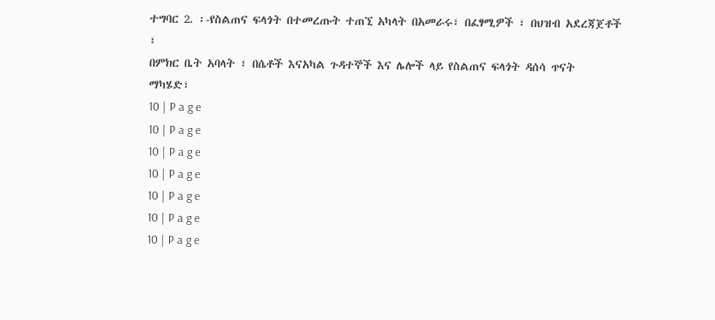ተግባር 2. ፡-የስልጠና ፍላጎት በተመረጡት ተጠኚ አካላት በአመራሩ፣ በፈፃሚዎች ፣ በህዝብ አደረጃጀቶች ፣
በምክር ቤት አባላት ፣ በሴቶች እናአካል ጉዳተኞች እና ሌሎች ላይ የስልጠና ፍላጎት ዳሰሳ ጥናት
ማካሄድ፣
10 | P a g e
10 | P a g e
10 | P a g e
10 | P a g e
10 | P a g e
10 | P a g e
10 | P a g e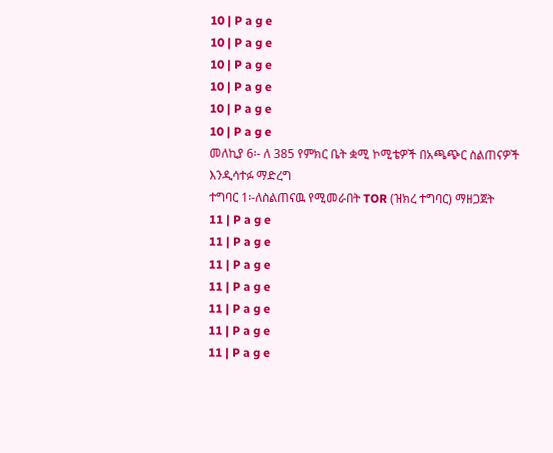10 | P a g e
10 | P a g e
10 | P a g e
10 | P a g e
10 | P a g e
10 | P a g e
መለኪያ 6፡- ለ 385 የምክር ቤት ቋሚ ኮሚቴዎች በአጫጭር ስልጠናዎች
እንዲሳተፉ ማድረግ
ተግባር 1፡-ለስልጠናዉ የሚመራበት TOR (ዝክረ ተግባር) ማዘጋጀት
11 | P a g e
11 | P a g e
11 | P a g e
11 | P a g e
11 | P a g e
11 | P a g e
11 | P a g e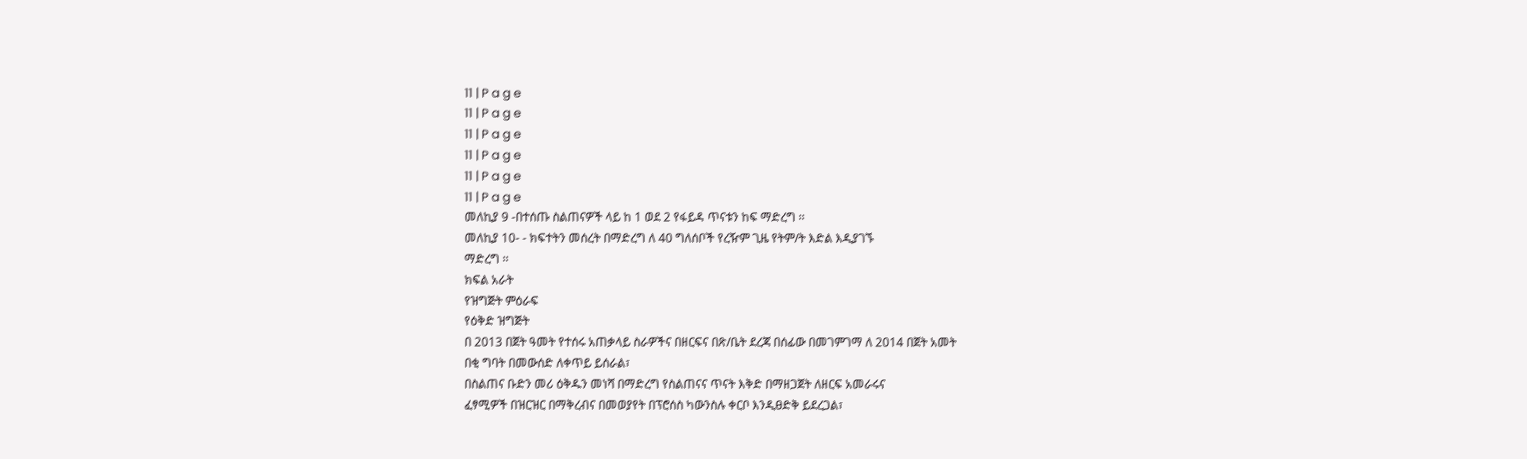11 | P a g e
11 | P a g e
11 | P a g e
11 | P a g e
11 | P a g e
11 | P a g e
መለኪያ 9 -በተሰጡ ስልጠናዎች ላይ ከ 1 ወደ 2 የፋይዳ ጥናቱን ከፍ ማድረግ ፡፡
መለኪያ 10- - ክፍተትን መሰረት በማድረግ ለ 40 ግለሰቦች የረዥም ጊዜ የትም/ት እድል እዲያገኙ
ማድረግ ፡፡
ክፍል አራት
የዝግጅት ምዕራፍ
የዕቅድ ዝግጅት
በ 2013 በጀት ዓመት የተሰሩ አጠቃላይ ስራዎችና በዘርፍና በጽ/ቤት ደረጃ በሰፊው በመገምገማ ለ 2014 በጀት አመት
በቂ ግባት በመውሰድ ለቀጥይ ይሰራል፣
በስልጠና ቡድን መሪ ዕቅዱን መነሻ በማድረግ የስልጠናና ጥናት እቅድ በማዘጋጀት ለዘርፍ አመራሩና
ፈፃሚዎች በዝርዝር በማቅረብና በመወያየት በፕሮሰስ ካውንስሉ ቀርቦ እንዲፀድቅ ይደረጋል፣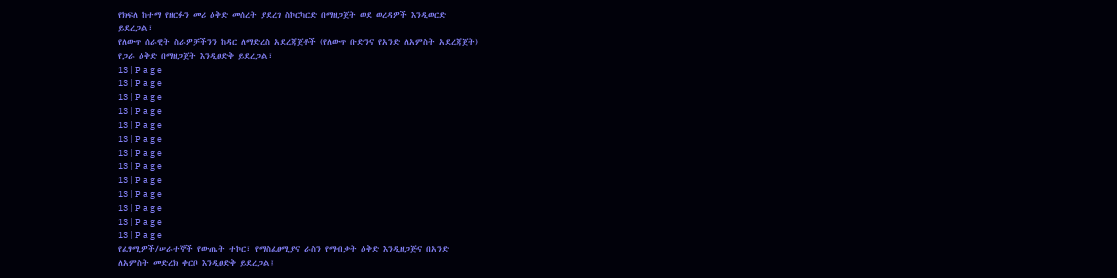የክፍለ ከተማ የዘርፉን መሪ ዕቅድ መሰረት ያደረገ ስኮርካርድ በማዘጋጀት ወደ ወረዳዎች እንዲወርድ
ይደረጋል፣
የለውጥ ሰራዊት ስራዎቻችንን ከዳር ለማድረስ አደረጃጀቶች (የለውጥ ቡድንና የአንድ ለአምስት አደረጃጀት)
የጋራ ዕቅድ በማዘጋጀት እንዲፀድቅ ይደረጋል፣
13 | P a g e
13 | P a g e
13 | P a g e
13 | P a g e
13 | P a g e
13 | P a g e
13 | P a g e
13 | P a g e
13 | P a g e
13 | P a g e
13 | P a g e
13 | P a g e
13 | P a g e
የፈፃሚዎች/ሠራተኞች የውጤት ተኮር፣ የማስፈፀሚያና ራስን የማብቃት ዕቅድ እንዲዘጋጅና በአንድ
ለአምስት መድረክ ቀርቦ እንዲፀድቅ ይደረጋል፤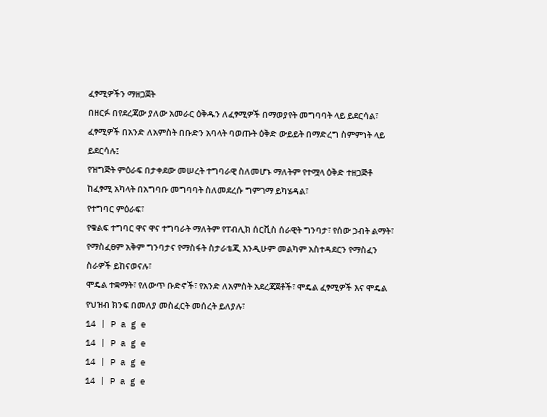ፈፃሚዎችን ማዘጋጀት
በዘርፉ በየደረጃው ያለው አመራር ዕቅዱን ለፈፃሚዎች በማወያየት መግባባት ላይ ይደርሳል፣
ፈፃሚዎች በአንድ ለአምስት በቡድን አባላት ባወጡት ዕቅድ ውይይት በማድረግ ስምምነት ላይ
ይደርሳሉ፤
የዝግጅት ምዕራፍ በታቀደው መሠረት ተግባራዊ ስለመሆኑ ማለትም የተሟላ ዕቅድ ተዘጋጅቶ
ከፈፃሚ አካላት በአግባቡ መግባባት ስለመደረሱ ግምገማ ይካሄዳል፣
የተግባር ምዕራፍ፣
የቁልፍ ተግባር ዋና ዋና ተግባራት ማለትም የፐብሊክ ሰርቪስ ሰራዊት ግንባታ፣ የሰው ኃብት ልማት፣
የማስፈፀም አቅም ግንባታና የማስፋት ስታራቴጂ እንዲሁም መልካም አስተዳደርን የማስፈን
ስራዎች ይከናወናሉ፣
ሞዴል ተቋማት፣ የለውጥ ቡድኖች፣ የአንድ ለአምስት አደረጃጀቶች፣ ሞዴል ፈፃሚዎች እና ሞዴል
የህዝብ ክንፍ በመለያ መስፈርት መሰረት ይለያሉ፣
14 | P a g e
14 | P a g e
14 | P a g e
14 | P a g e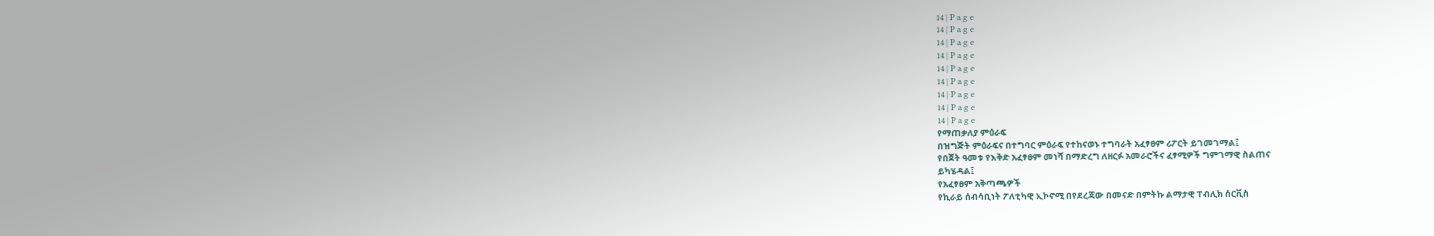14 | P a g e
14 | P a g e
14 | P a g e
14 | P a g e
14 | P a g e
14 | P a g e
14 | P a g e
14 | P a g e
14 | P a g e
የማጠቃለያ ምዕራፍ
በዝግጅት ምዕራፍና በተግባር ምዕራፍ የተከናወኑ ተግባራት አፈፃፀም ሪፖርት ይገመገማል፤
የበጀት ዓመቱ የእቅድ አፈፃፀም መነሻ በማድረግ ለዘርፉ አመራሮችና ፈፃሚዎች ግምገማዊ ስልጠና
ይካሄዳል፤
የአፈፃፀም አቅጣጫዎች
የኪራይ ሰብሳቢነት ፖለቲካዊ ኢኮኖሚ በየደረጃው በመናድ በምትኩ ልማታዊ ፐብሊክ ሰርቪስ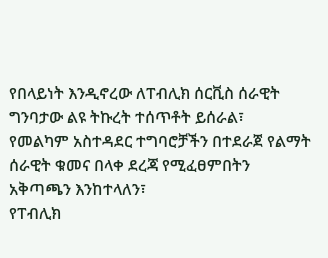የበላይነት እንዲኖረው ለፐብሊክ ሰርቪስ ሰራዊት ግንባታው ልዩ ትኩረት ተሰጥቶት ይሰራል፣
የመልካም አስተዳደር ተግባሮቻችን በተደራጀ የልማት ሰራዊት ቁመና በላቀ ደረጃ የሚፈፀምበትን
አቅጣጫን እንከተላለን፣
የፐብሊክ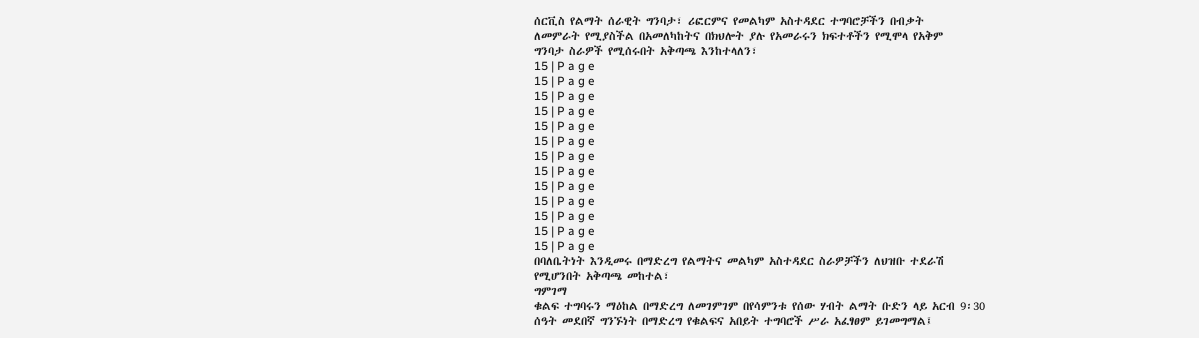ሰርቪስ የልማት ሰራዊት ግንባታ፣ ሪፎርምና የመልካም አስተዳደር ተግባሮቻችን በብቃት
ለመምራት የሚያስችል በአመለካከትና በክህሎት ያሉ የአመራሩን ክፍተቶችን የሚሞላ የአቅም
ግንባታ ስራዎች የሚሰሩበት አቅጣጫ እንከተላለን፣
15 | P a g e
15 | P a g e
15 | P a g e
15 | P a g e
15 | P a g e
15 | P a g e
15 | P a g e
15 | P a g e
15 | P a g e
15 | P a g e
15 | P a g e
15 | P a g e
15 | P a g e
በባለቤትነት እንዲመሩ በማድረግ የልማትና መልካም አስተዳደር ስራዎቻችን ለህዝቡ ተደራሽ
የሚሆንበት አቅጣጫ መከተል፣
ግምገማ
ቁልፍ ተግባሩን ማዕከል በማድረግ ለመገምገም በየሳምንቱ የሰው ሃብት ልማት ቡድን ላይ አርብ 9፡30
ሰዓት መደበኛ ግንኙነት በማድረግ የቁልፍና አበይት ተግባሮች ሥራ አፈፃፀም ይገመግማል፤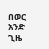በወር አንድ ጊዜ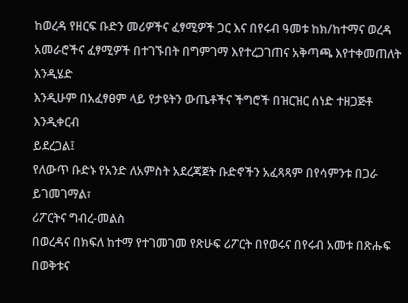ከወረዳ የዘርፍ ቡድን መሪዎችና ፈፃሚዎች ጋር እና በየሩብ ዓመቱ ከክ/ከተማና ወረዳ
አመራሮችና ፈፃሚዎች በተገኙበት በግምገማ እየተረጋገጠና አቅጣጫ እየተቀመጠለት እንዲሄድ
እንዲሁም በአፈፃፀም ላይ የታዩትን ውጤቶችና ችግሮች በዝርዝር ሰነድ ተዘጋጅቶ እንዲቀርብ
ይደረጋል፤
የለውጥ ቡድኑ የአንድ ለአምስት አደረጃጀት ቡድኖችን አፈጻጻም በየሳምንቱ በጋራ ይገመገማል፣
ሪፖርትና ግብረ-መልስ
በወረዳና በክፍለ ከተማ የተገመገመ የጽሁፍ ሪፖርት በየወሩና በየሩብ አመቱ በጽሑፍ በወቅቱና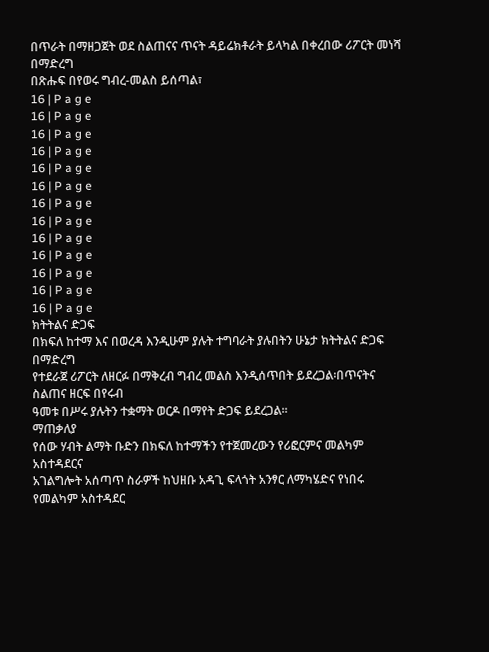በጥራት በማዘጋጀት ወደ ስልጠናና ጥናት ዳይሬክቶራት ይላካል በቀረበው ሪፖርት መነሻ በማድረግ
በጽሑፍ በየወሩ ግብረ-መልስ ይሰጣል፣
16 | P a g e
16 | P a g e
16 | P a g e
16 | P a g e
16 | P a g e
16 | P a g e
16 | P a g e
16 | P a g e
16 | P a g e
16 | P a g e
16 | P a g e
16 | P a g e
16 | P a g e
ክትትልና ድጋፍ
በክፍለ ከተማ እና በወረዳ እንዲሁም ያሉት ተግባራት ያሉበትን ሁኔታ ክትትልና ድጋፍ በማድረግ
የተደራጀ ሪፖርት ለዘርፉ በማቅረብ ግብረ መልስ እንዲሰጥበት ይደረጋል፡በጥናትና ስልጠና ዘርፍ በየሩብ
ዓመቱ በሥሩ ያሉትን ተቋማት ወርዶ በማየት ድጋፍ ይደረጋል፡፡
ማጠቃለያ
የሰው ሃብት ልማት ቡድን በክፍለ ከተማችን የተጀመረውን የሪፎርምና መልካም አስተዳደርና
አገልግሎት አሰጣጥ ስራዎች ከህዘቡ አዳጊ ፍላጎት አንፃር ለማካሄድና የነበሩ የመልካም አስተዳደር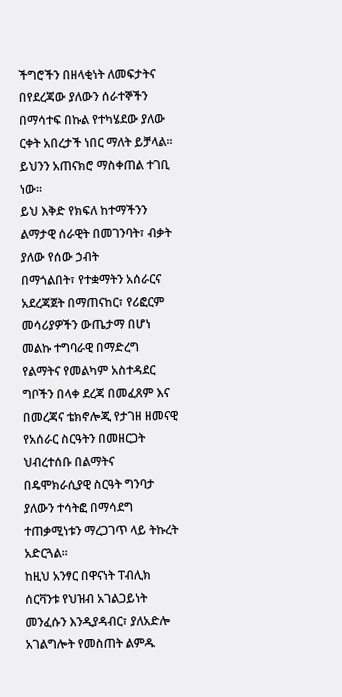ችግሮችን በዘላቂነት ለመፍታትና በየደረጃው ያለውን ሰራተኞችን በማሳተፍ በኩል የተካሄደው ያለው
ርቀት አበረታች ነበር ማለት ይቻላል፡፡ይህንን አጠናክሮ ማስቀጠል ተገቢ ነው፡፡
ይህ እቅድ የክፍለ ከተማችንን ልማታዊ ሰራዊት በመገንባት፣ ብቃት ያለው የሰው ኃብት
በማጎልበት፣ የተቋማትን አሰራርና አደረጃጀት በማጠናከር፣ የሪፎርም መሳሪያዎችን ውጤታማ በሆነ
መልኩ ተግባራዊ በማድረግ የልማትና የመልካም አስተዳደር ግቦችን በላቀ ደረጃ በመፈጸም እና
በመረጃና ቴክኖሎጂ የታገዘ ዘመናዊ የአሰራር ስርዓትን በመዘርጋት ህብረተሰቡ በልማትና
በዴሞክራሲያዊ ስርዓት ግንባታ ያለውን ተሳትፎ በማሳደግ ተጠቃሚነቱን ማረጋገጥ ላይ ትኩረት
አድርጓል፡፡
ከዚህ አንፃር በዋናነት ፐብሊክ ሰርቫንቱ የህዝብ አገልጋይነት መንፈሱን እንዲያዳብር፣ ያለአድሎ
አገልግሎት የመስጠት ልምዱ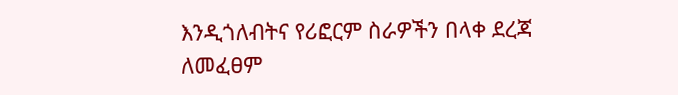እንዲጎለብትና የሪፎርም ስራዎችን በላቀ ደረጃ ለመፈፀም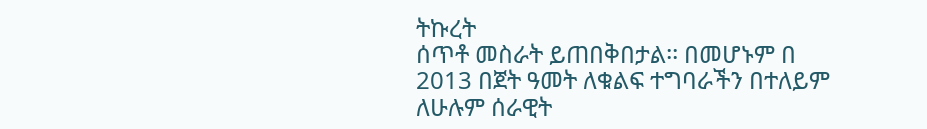ትኩረት
ሰጥቶ መስራት ይጠበቅበታል፡፡ በመሆኑም በ 2013 በጀት ዓመት ለቁልፍ ተግባራችን በተለይም
ለሁሉም ሰራዊት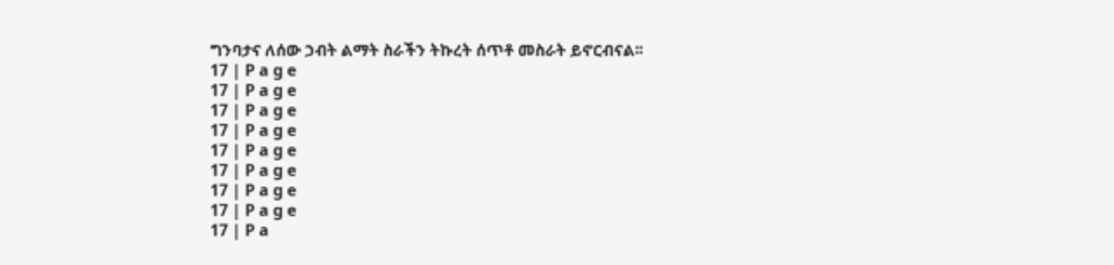ግንባታና ለሰው ኃብት ልማት ስራችን ትኩረት ሰጥቶ መስራት ይኖርብናል፡፡
17 | P a g e
17 | P a g e
17 | P a g e
17 | P a g e
17 | P a g e
17 | P a g e
17 | P a g e
17 | P a g e
17 | P a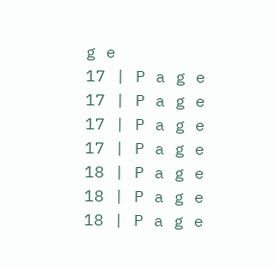g e
17 | P a g e
17 | P a g e
17 | P a g e
17 | P a g e
18 | P a g e
18 | P a g e
18 | P a g e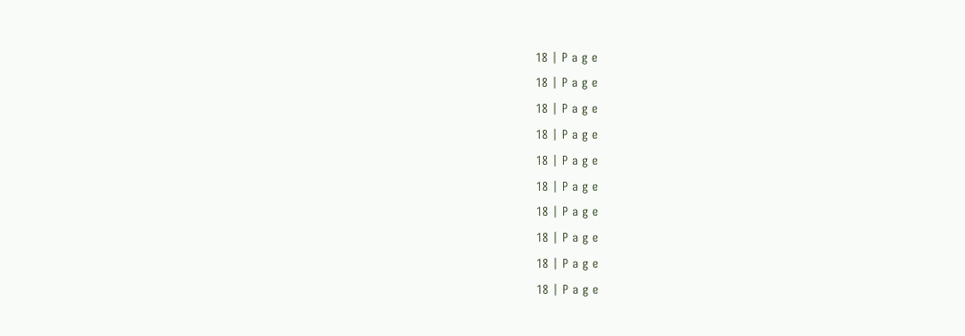18 | P a g e
18 | P a g e
18 | P a g e
18 | P a g e
18 | P a g e
18 | P a g e
18 | P a g e
18 | P a g e
18 | P a g e
18 | P a g e